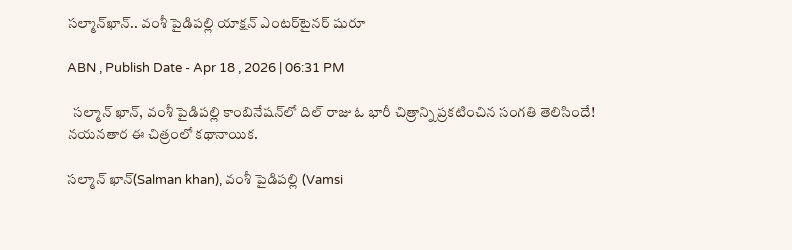సల్మాన్‌ఖాన్‌.. వంశీ పైడిపల్లి యాక్షన్‌ ఎంటర్‌టైనర్‌ షురూ

ABN , Publish Date - Apr 18 , 2026 | 06:31 PM

  సల్మాన్‌ ఖాన్‌, వంశీ పైడిపల్లి కాంబినేషన్‌లో దిల్‌ రాజు ఓ భారీ చిత్రాన్ని ప్రకటించిన సంగతి తెలిసిందే! నయనతార ఈ చిత్రంలో కథానాయిక.

సల్మాన్‌ ఖాన్‌(Salman khan), వంశీ పైడిపల్లి (Vamsi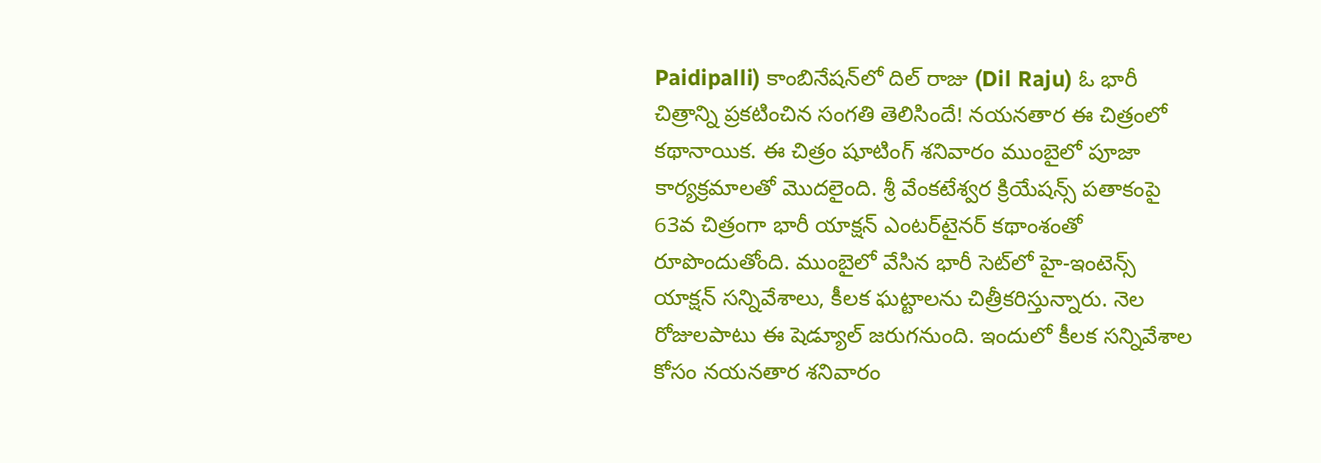Paidipalli) కాంబినేషన్‌లో దిల్‌ రాజు (Dil Raju) ఓ భారీ చిత్రాన్ని ప్రకటించిన సంగతి తెలిసిందే! నయనతార ఈ చిత్రంలో కథానాయిక. ఈ చిత్రం షూటింగ్‌ శనివారం ముంబైలో పూజా కార్యక్రమాలతో మొదలైంది. శ్రీ వేంకటేశ్వర క్రియేషన్స్‌ పతాకంపై 63వ చిత్రంగా భారీ యాక్షన్‌ ఎంటర్‌టైనర్‌ కథాంశంతో రూపొందుతోంది. ముంబైలో వేసిన భారీ సెట్‌లో హై-ఇంటెన్స్‌ యాక్షన్‌ సన్నివేశాలు, కీలక ఘట్టాలను చిత్రీకరిస్తున్నారు. నెల రోజులపాటు ఈ షెడ్యూల్‌ జరుగనుంది. ఇందులో కీలక సన్నివేశాల కోసం నయనతార శనివారం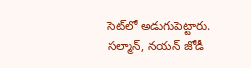సెట్‌లో అడుగుపెట్టారు. సల్మాన్‌, నయన్‌ జోడీ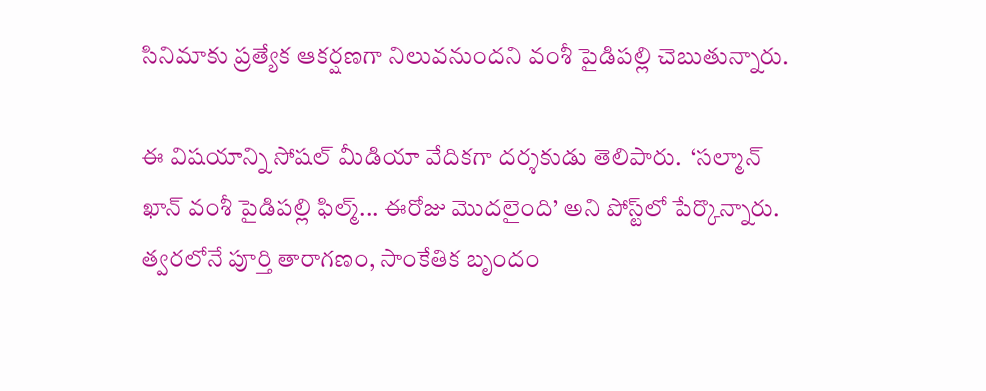సినిమాకు ప్రత్యేక ఆకర్షణగా నిలువనుందని వంశీ పైడిపల్లి చెబుతున్నారు.

ఈ విషయాన్ని సోషల్‌ మీడియా వేదికగా దర్శకుడు తెలిపారు.  ‘సల్మాన్‌ ఖాన్‌ వంశీ పైడిపల్లి ఫిల్మ్‌... ఈరోజు మొదలైంది’ అని పోస్ట్‌లో పేర్కొన్నారు. త్వరలోనే పూర్తి తారాగణం, సాంకేతిక బృందం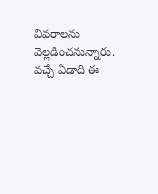వివరాలను వెల్లడించనున్నారు. వచ్చే ఏడాది ఈ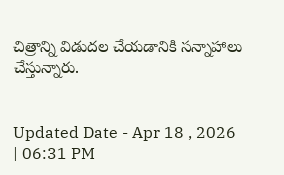చిత్రాన్ని విడుదల చేయడానికి సన్నాహాలు చేస్తున్నారు.


Updated Date - Apr 18 , 2026 | 06:31 PM